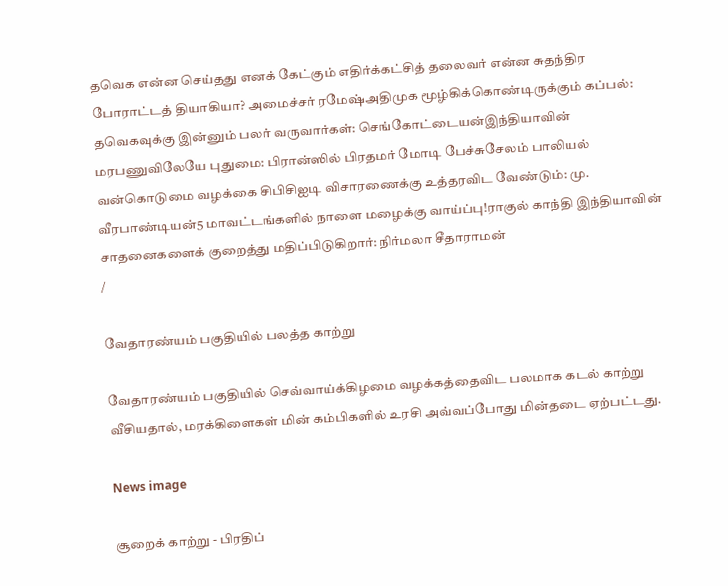தவெக என்ன செய்தது எனக் கேட்கும் எதிர்க்கட்சித் தலைவர் என்ன சுதந்திர போராட்டத் தியாகியா? அமைச்சர் ரமேஷ்அதிமுக மூழ்கிக்கொண்டிருக்கும் கப்பல்: தவெகவுக்கு இன்னும் பலர் வருவார்கள்: செங்கோட்டையன்இந்தியாவின் மரபணுவிலேயே புதுமை: பிரான்ஸில் பிரதமர் மோடி பேச்சுசேலம் பாலியல் வன்கொடுமை வழக்கை சிபிசிஐடி விசாரணைக்கு உத்தரவிட வேண்டும்: மு. வீரபாண்டியன்5 மாவட்டங்களில் நாளை மழைக்கு வாய்ப்பு!ராகுல் காந்தி இந்தியாவின் சாதனைகளைக் குறைத்து மதிப்பிடுகிறார்: நிர்மலா சீதாராமன்
/

வேதாரண்யம் பகுதியில் பலத்த காற்று

வேதாரண்யம் பகுதியில் செவ்வாய்க்கிழமை வழக்கத்தைவிட பலமாக கடல் காற்று வீசியதால், மரக்கிளைகள் மின் கம்பிகளில் உரசி அவ்வப்போது மின்தடை ஏற்பட்டது.

News image

சூறைக் காற்று - பிரதிப்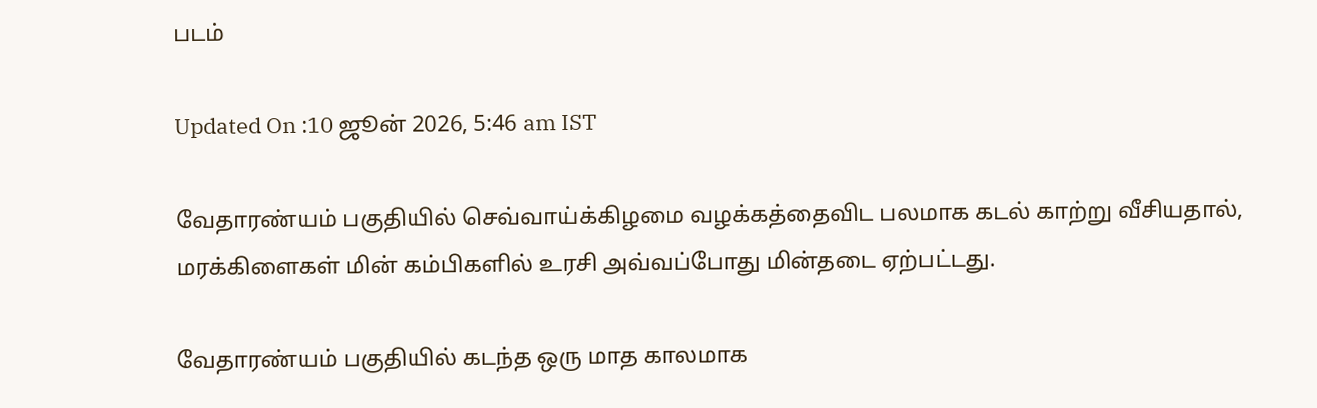படம்

Updated On :10 ஜூன் 2026, 5:46 am IST

வேதாரண்யம் பகுதியில் செவ்வாய்க்கிழமை வழக்கத்தைவிட பலமாக கடல் காற்று வீசியதால், மரக்கிளைகள் மின் கம்பிகளில் உரசி அவ்வப்போது மின்தடை ஏற்பட்டது.

வேதாரண்யம் பகுதியில் கடந்த ஒரு மாத காலமாக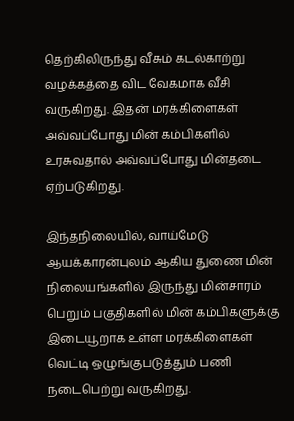தெற்கிலிருந்து வீசும் கடல்காற்று வழக்கத்தை விட வேகமாக வீசி வருகிறது. இதன் மரக்கிளைகள் அவ்வப்போது மின் கம்பிகளில் உரசுவதால் அவ்வப்போது மின்தடை ஏற்படுகிறது.

இந்தநிலையில், வாய்மேடு ஆயக்காரன்புலம் ஆகிய துணை மின் நிலையங்களில் இருந்து மின்சாரம் பெறும் பகுதிகளில் மின் கம்பிகளுக்கு இடையூறாக உள்ள மரக்கிளைகள் வெட்டி ஒழுங்குபடுத்தும் பணி நடைபெற்று வருகிறது.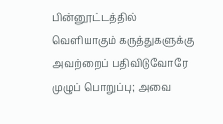பின்னூட்டத்தில் வெளியாகும் கருத்துகளுக்கு அவற்றைப் பதிவிடுவோரே முழுப் பொறுப்பு; அவை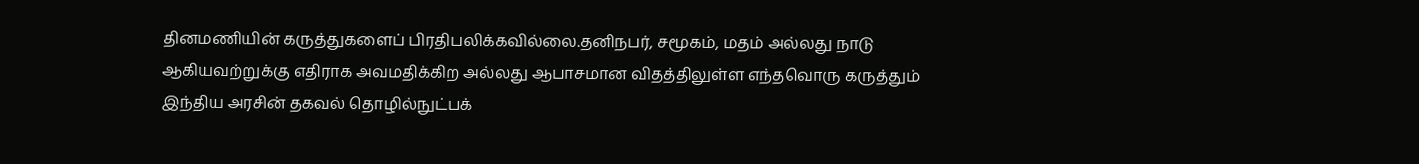தினமணியின் கருத்துகளைப் பிரதிபலிக்கவில்லை.தனிநபர், சமூகம், மதம் அல்லது நாடு ஆகியவற்றுக்கு எதிராக அவமதிக்கிற அல்லது ஆபாசமான விதத்திலுள்ள எந்தவொரு கருத்தும் இந்திய அரசின் தகவல் தொழில்நுட்பக்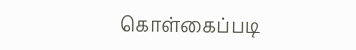கொள்கைப்படி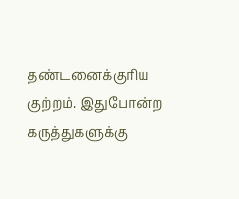தண்டனைக்குரிய குற்றம். இதுபோன்ற கருத்துகளுக்கு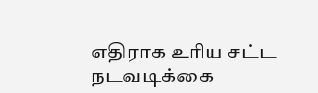எதிராக உரிய சட்ட நடவடிக்கை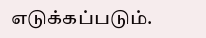எடுக்கப்படும்.